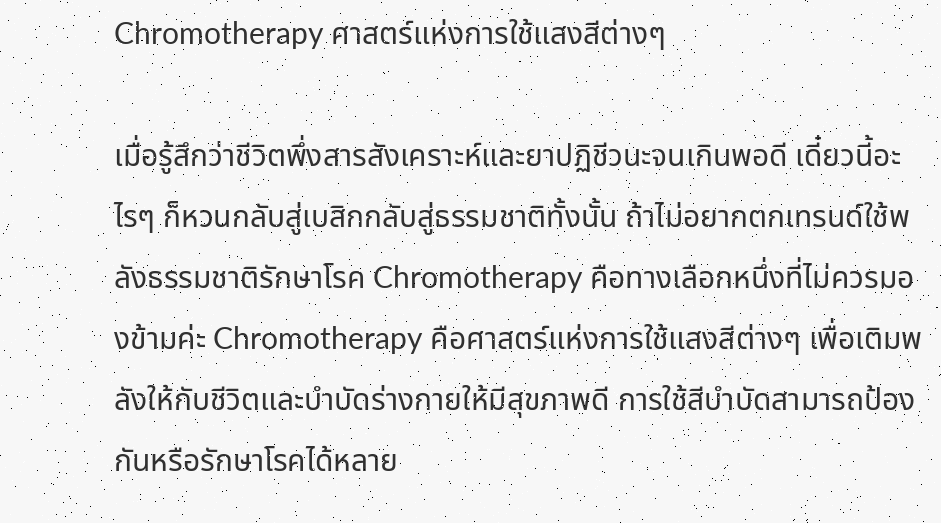Chromotherapy ศาสตร์แห่งการใช้แสงสีต่างๆ

เมื่อรู้สึกว่าชีวิตพึ่งสารสังเคราะห์และยาปฏิชีวนะจนเกินพอดี เดี๋ยวนี้อะไรๆ ก็หวนกลับสู่เบสิกกลับสู่ธรรมชาติทั้งนั้น ถ้าไม่อยากตกเทรนด์ใช้พลังธรรมชาติรักษาโรค Chromotherapy คือทางเลือกหนึ่งที่ไม่ควรมองข้ามค่ะ Chromotherapy คือศาสตร์แห่งการใช้แสงสีต่างๆ เพื่อเติมพลังให้กับชีวิตและบำบัดร่างกายให้มีสุขภาพดี การใช้สีบำบัดสามารถป้องกันหรือรักษาโรคได้หลาย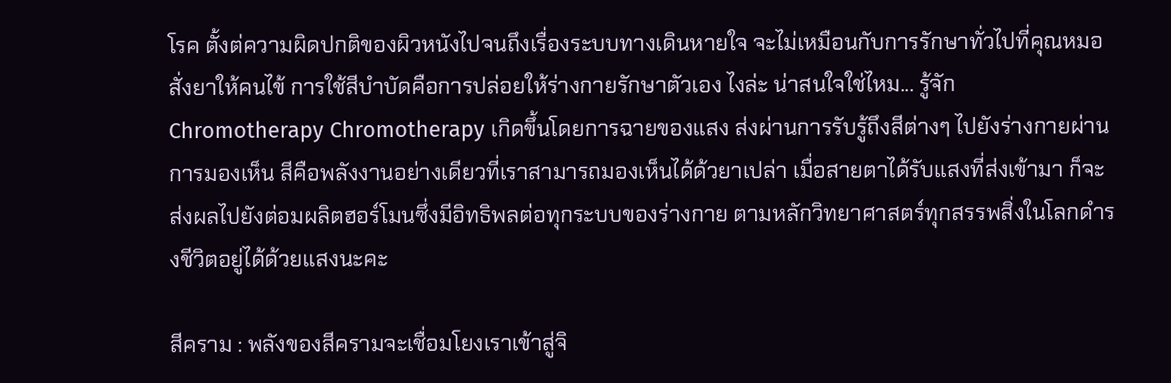โรค ตั้งต่ความผิดปกติของผิวหนังไปจนถึงเรื่องระบบทางเดินหายใจ จะไม่เหมือนกับการรักษาทั่วไปที่คุณหมอสั่งยาให้คนไข้ การใช้สีบำบัดคือการปล่อยให้ร่างกายรักษาตัวเอง ไงล่ะ น่าสนใจใช่ไหม... รู้จัก Chromotherapy Chromotherapy เกิดขึ้นโดยการฉายของแสง ส่งผ่านการรับรู้ถึงสีต่างๆ ไปยังร่างกายผ่านการมองเห็น สีคือพลังงานอย่างเดียวที่เราสามารถมองเห็นได้ด้วยาเปล่า เมื่อสายตาได้รับแสงที่ส่งเข้ามา ก็จะส่งผลไปยังต่อมผลิตฮอร์โมนซึ่งมีอิทธิพลต่อทุกระบบของร่างกาย ตามหลักวิทยาศาสตร์ทุกสรรพสิ่งในโลกดำรงชีวิตอยู่ได้ด้วยแสงนะคะ

สีคราม : พลังของสีครามจะเชื่อมโยงเราเข้าสู่จิ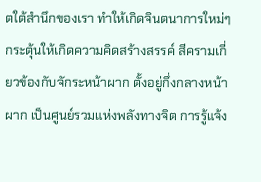ตใต้สำนึกของเรา ทำให้เกิดจินตนาการใหม่ๆ กระตุ้นให้เกิดความคิดสร้างสรรค์ สีครามเกี่ยวข้องกับจักระหน้าผาก ตั้งอยู่กึ่งกลางหน้าผาก เป็นศูนย์รวมแห่งพลังทางจิต การรู้แจ้ง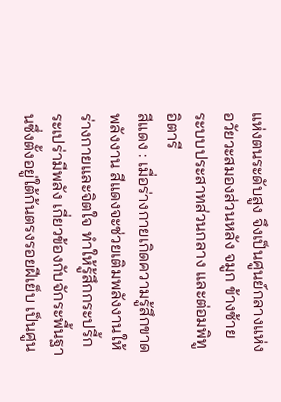แห่งตนระดับสูง จึงเป็นศูนย์กลางแห่งอวัยวะสมองส่วนหลัง จมูก ข้างซ้าย ระบบประสาทส่วนกลาง และต่อมพิทูอิตารี
สีแดง : เมื่อร่างกายเกิดความรู้สึกขาดพลังงาน สีแดงจะช่วยเติมพลังงานให้ร่างกายและจิตใจ ทำให้รู้สึกกระปรี้กระเปร่ามีพลัง เกี่ยวข้องกับจักระพื้นฐานซึ่งตั้งอยู่ใต้ก้นตรงรอยฝีเย็บ เป็นศูน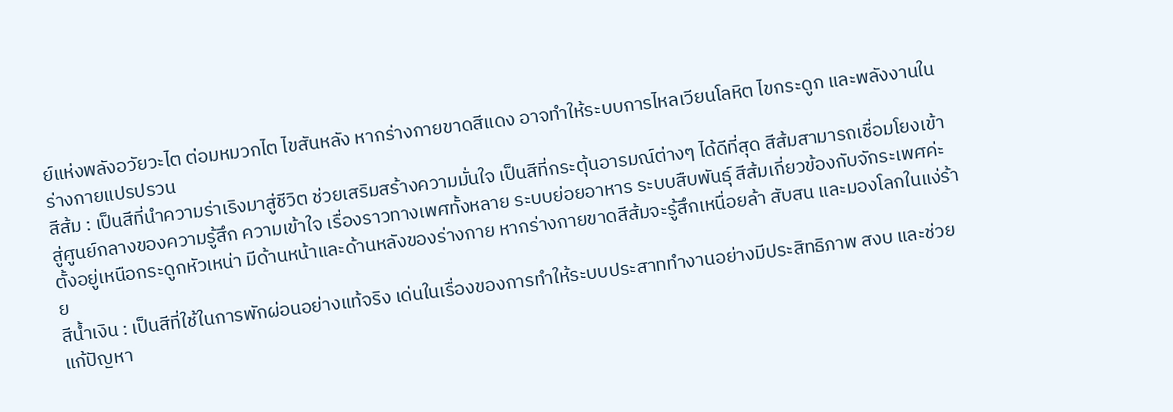ย์แห่งพลังอวัยวะไต ต่อมหมวกไต ไขสันหลัง หากร่างกายขาดสีแดง อาจทำให้ระบบการไหลเวียนโลหิต ไขกระดูก และพลังงานในร่างกายแปรปรวน
สีส้ม : เป็นสีที่นำความร่าเริงมาสู่ชีวิต ช่วยเสริมสร้างความมั่นใจ เป็นสีที่กระตุ้นอารมณ์ต่างๆ ได้ดีที่สุด สีส้มสามารถเชื่อมโยงเข้าสู่ศูนย์กลางของความรู้สึก ความเข้าใจ เรื่องราวทางเพศทั้งหลาย ระบบย่อยอาหาร ระบบสืบพันธุ์ สีส้มเกี่ยวข้องกับจักระเพศค่ะ ตั้งอยู่เหนือกระดูกหัวเหน่า มีด้านหน้าและด้านหลังของร่างกาย หากร่างกายขาดสีส้มจะรู้สึกเหนื่อยล้า สับสน และมองโลกในแง่ร้าย
สีน้ำเงิน : เป็นสีที่ใช้ในการพักผ่อนอย่างแท้จริง เด่นในเรื่องของการทำให้ระบบประสาททำงานอย่างมีประสิทธิภาพ สงบ และช่วยแก้ปัญหา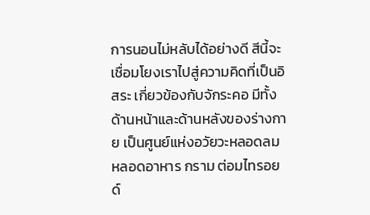การนอนไม่หลับได้อย่างดี สีนี้จะเชื่อมโยงเราไปสู่ความคิดที่เป็นอิสระ เกี่ยวข้องกับจักระคอ มีทั้งด้านหน้าและด้านหลังของร่างกาย เป็นศูนย์แห่งอวัยวะหลอดลม หลอดอาหาร กราม ต่อมไทรอยด์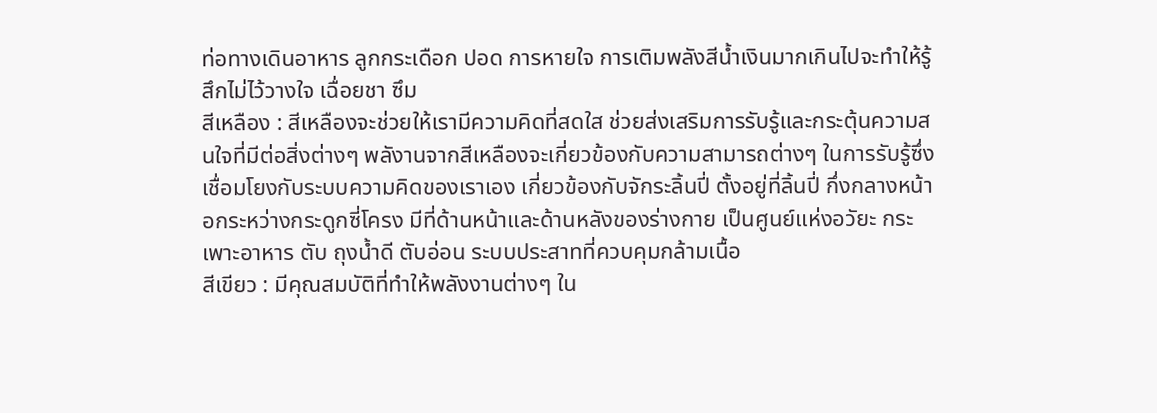ท่อทางเดินอาหาร ลูกกระเดือก ปอด การหายใจ การเติมพลังสีน้ำเงินมากเกินไปจะทำให้รู้สึกไม่ไว้วางใจ เฉื่อยชา ซึม
สีเหลือง : สีเหลืองจะช่วยให้เรามีความคิดที่สดใส ช่วยส่งเสริมการรับรู้และกระตุ้นความสนใจที่มีต่อสิ่งต่างๆ พลังานจากสีเหลืองจะเกี่ยวข้องกับความสามารถต่างๆ ในการรับรู้ซึ่งเชื่อมโยงกับระบบความคิดของเราเอง เกี่ยวข้องกับจักระลิ้นปี่ ตั้งอยู่ที่ลิ้นปี่ กึ่งกลางหน้าอกระหว่างกระดูกซี่โครง มีที่ด้านหน้าและด้านหลังของร่างกาย เป็นศูนย์แห่งอวัยะ กระเพาะอาหาร ตับ ถุงน้ำดี ตับอ่อน ระบบประสาทที่ควบคุมกล้ามเนื้อ
สีเขียว : มีคุณสมบัติที่ทำให้พลังงานต่างๆ ใน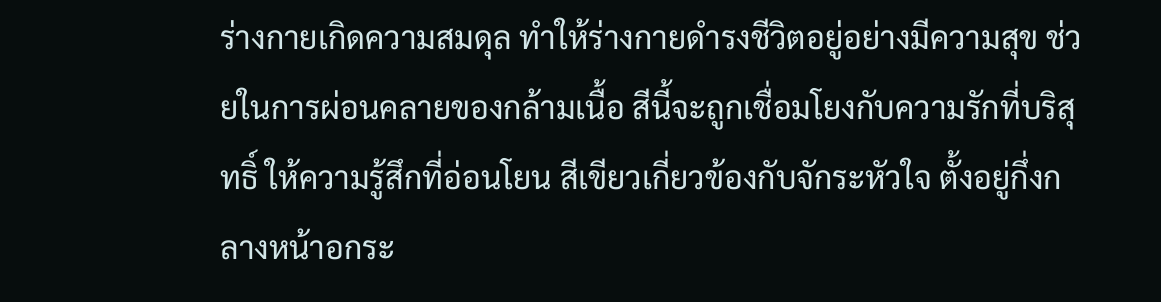ร่างกายเกิดความสมดุล ทำให้ร่างกายดำรงชีวิตอยู่อย่างมีความสุข ช่วยในการผ่อนคลายของกล้ามเนื้อ สีนี้จะถูกเชื่อมโยงกับความรักที่บริสุทธิ์ ให้ความรู้สึกที่อ่อนโยน สีเขียวเกี่ยวข้องกับจักระหัวใจ ตั้งอยู่กึ่งกลางหน้าอกระ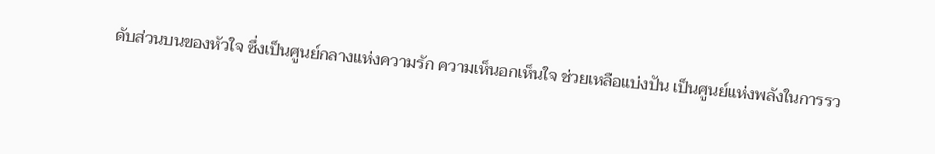ดับส่วนบนของหัวใจ ซึ่งเป็นศูนย์กลางแห่งความรัก ความเห็นอกเห็นใจ ช่วยเหลือแบ่งปัน เป็นศูนย์แห่งพลังในการรว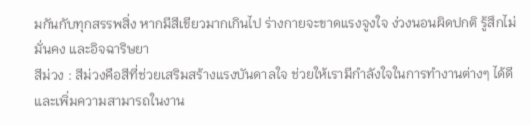มกันกับทุกสรรพสิ่ง หากมีสีเขียวมากเกินไป ร่างกายจะขาดแรงจูงใจ ง่วงนอนผิดปกติ รู้สึกไม่มั่นคง และอิจฉาริษยา
สีม่วง : สีม่วงคือสีที่ช่วยเสริมสร้างแรงบันดาลใจ ช่วยให้เรามีกำลังใจในการทำงานต่างๆ ได้ดี และเพิ่มความสามารถในงาน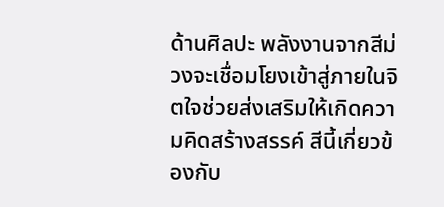ด้านศิลปะ พลังงานจากสีม่วงจะเชื่อมโยงเข้าสู่ภายในจิตใจช่วยส่งเสริมให้เกิดความคิดสร้างสรรค์ สีนี้เกี่ยวข้องกับ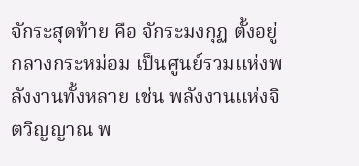จักระสุดท้าย คือ จักระมงกุฏ ตั้งอยู่กลางกระหม่อม เป็นศูนย์รวมแห่งพลังงานทั้งหลาย เช่น พลังงานแห่งจิตวิญญาณ พ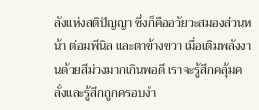ลังแห่งสติปัญญา ซึ่งก็คืออวัยวะสมองส่วนหน้า ต่อมพีนิล และตาข้างขวา เมื่อเติมพลังงานด้วยสีม่วงมากเกินพอดี เราจะรู้สึกคลุ้มคลั่งและรู้สึกถูกครอบงำ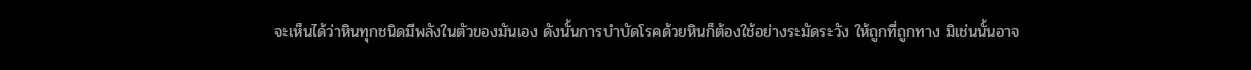จะเห็นได้ว่าหินทุกชนิดมีพลังในตัวของมันเอง ดังนั้นการบำบัดโรคด้วยหินก็ต้องใช้อย่างระมัดระวัง ให้ถูกที่ถูกทาง มิเช่นนั้นอาจ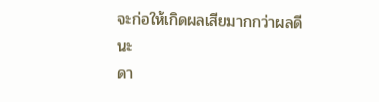จะก่อให้เกิดผลเสียมากกว่าผลดีนะ
ดา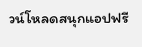วน์โหลดสนุกแอปฟรี